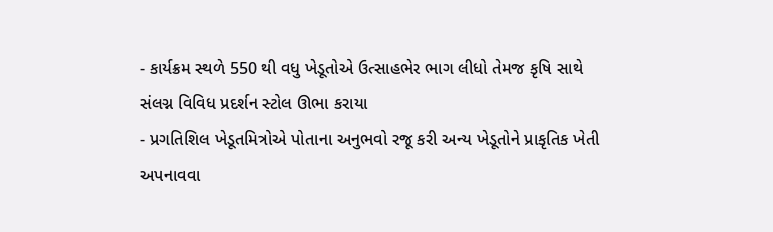- કાર્યક્રમ સ્થળે 550 થી વધુ ખેડૂતોએ ઉત્સાહભેર ભાગ લીધો તેમજ કૃષિ સાથે સંલગ્ન વિવિધ પ્રદર્શન સ્ટોલ ઊભા કરાયા
- પ્રગતિશિલ ખેડૂતમિત્રોએ પોતાના અનુભવો રજૂ કરી અન્ય ખેડૂતોને પ્રાકૃતિક ખેતી અપનાવવા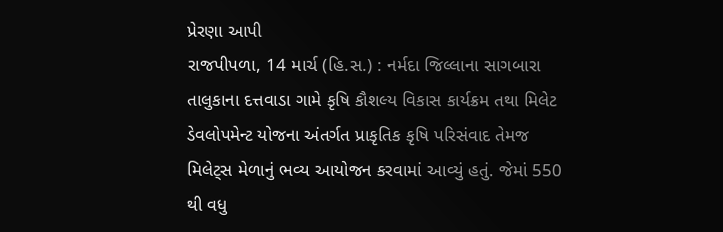પ્રેરણા આપી
રાજપીપળા, 14 માર્ચ (હિ.સ.) : નર્મદા જિલ્લાના સાગબારા તાલુકાના દત્તવાડા ગામે કૃષિ કૌશલ્ય વિકાસ કાર્યક્રમ તથા મિલેટ ડેવલોપમેન્ટ યોજના અંતર્ગત પ્રાકૃતિક કૃષિ પરિસંવાદ તેમજ મિલેટ્સ મેળાનું ભવ્ય આયોજન કરવામાં આવ્યું હતું. જેમાં 550 થી વધુ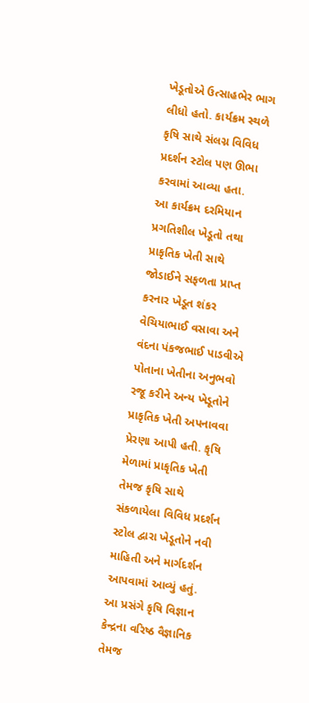ખેડૂતોએ ઉત્સાહભેર ભાગ લીધો હતો. કાર્યક્રમ સ્થળે કૃષિ સાથે સંલગ્ન વિવિધ પ્રદર્શન સ્ટોલ પણ ઊભા કરવામાં આવ્યા હતા.
આ કાર્યક્રમ દરમિયાન પ્રગતિશીલ ખેડૂતો તથા પ્રાકૃતિક ખેતી સાથે જોડાઈને સફળતા પ્રાપ્ત કરનાર ખેડૂત શંકર વેચિયાભાઈ વસાવા અને વંદના પંકજભાઈ પાડવીએ પોતાના ખેતીના અનુભવો રજૂ કરીને અન્ય ખેડૂતોને પ્રાકૃતિક ખેતી અપનાવવા પ્રેરણા આપી હતી. કૃષિ મેળામાં પ્રાકૃતિક ખેતી તેમજ કૃષિ સાથે સંકળાયેલા વિવિધ પ્રદર્શન સ્ટોલ દ્વારા ખેડૂતોને નવી માહિતી અને માર્ગદર્શન આપવામાં આવ્યું હતું.
આ પ્રસંગે કૃષિ વિજ્ઞાન કેન્દ્રના વરિષ્ઠ વૈજ્ઞાનિક તેમજ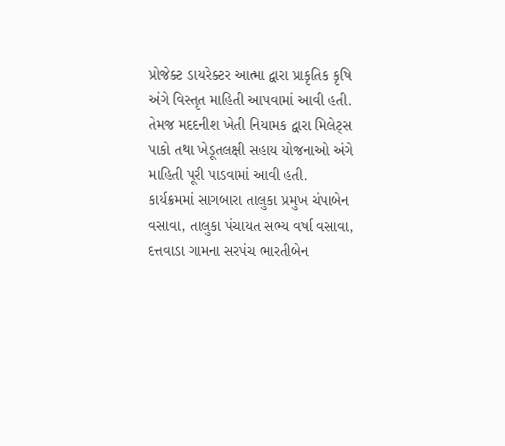પ્રોજેક્ટ ડાયરેક્ટર આત્મા દ્વારા પ્રાકૃતિક કૃષિ અંગે વિસ્તૃત માહિતી આપવામાં આવી હતી. તેમજ મદદનીશ ખેતી નિયામક દ્વારા મિલેટ્સ પાકો તથા ખેડૂતલક્ષી સહાય યોજનાઓ અંગે માહિતી પૂરી પાડવામાં આવી હતી.
કાર્યક્રમમાં સાગબારા તાલુકા પ્રમુખ ચંપાબેન વસાવા, તાલુકા પંચાયત સભ્ય વર્ષા વસાવા, દત્તવાડા ગામના સરપંચ ભારતીબેન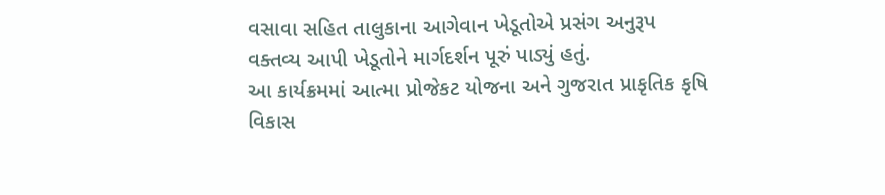વસાવા સહિત તાલુકાના આગેવાન ખેડૂતોએ પ્રસંગ અનુરૂપ વક્તવ્ય આપી ખેડૂતોને માર્ગદર્શન પૂરું પાડ્યું હતું.
આ કાર્યક્રમમાં આત્મા પ્રોજેકટ યોજના અને ગુજરાત પ્રાકૃતિક કૃષિ વિકાસ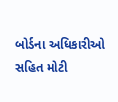બોર્ડના અધિકારીઓ સહિત મોટી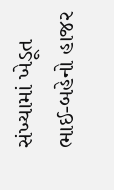સંખ્યામાં ખેડૂત ભાઈ-બહેનો હાજર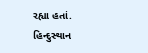રહ્યા હતાં.
હિન્દુસ્થાન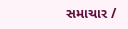સમાચાર /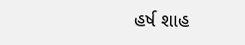હર્ષ શાહ